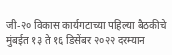जी-२० विकास कार्यगटाच्या पहिल्या बैठकीचे मुंबईत १३ ते १६ डिसेंबर २०२२ दरम्यान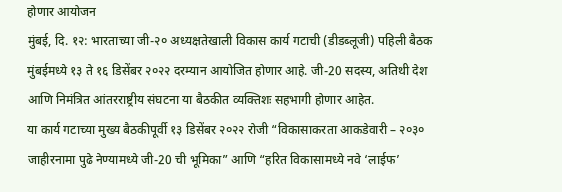होणार आयोजन
मुंबई, दि. १२: भारताच्या जी-२० अध्यक्षतेखाली विकास कार्य गटाची (डीडब्लूजी) पहिली बैठक मुंबईमध्ये १३ ते १६ डिसेंबर २०२२ दरम्यान आयोजित होणार आहे. जी-20 सदस्य, अतिथी देश आणि निमंत्रित आंतरराष्ट्रीय संघटना या बैठकीत व्यक्तिशः सहभागी होणार आहेत.
या कार्य गटाच्या मुख्य बैठकीपूर्वी १३ डिसेंबर २०२२ रोजी “विकासाकरता आकडेवारी – २०३० जाहीरनामा पुढे नेण्यामध्ये जी-20 ची भूमिका” आणि “हरित विकासामध्ये नवे ‘लाईफ’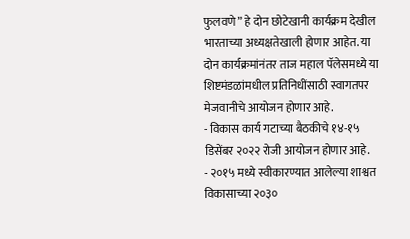फुलवणे” हे दोन छोटेखानी कार्यक्रम देखील भारताच्या अध्यक्षतेखाली होणार आहेत. या दोन कार्यक्रमांनंतर ताज महाल पॅलेसमध्ये या शिष्टमंडळांमधील प्रतिनिधींसाठी स्वागतपर मेजवानीचे आयोजन होणार आहे.
- विकास कार्य गटाच्या बैठकीचे १४-१५ डिसेंबर २०२२ रोजी आयोजन होणार आहे.
- २०१५ मध्ये स्वीकारण्यात आलेल्या शाश्वत विकासाच्या २०३०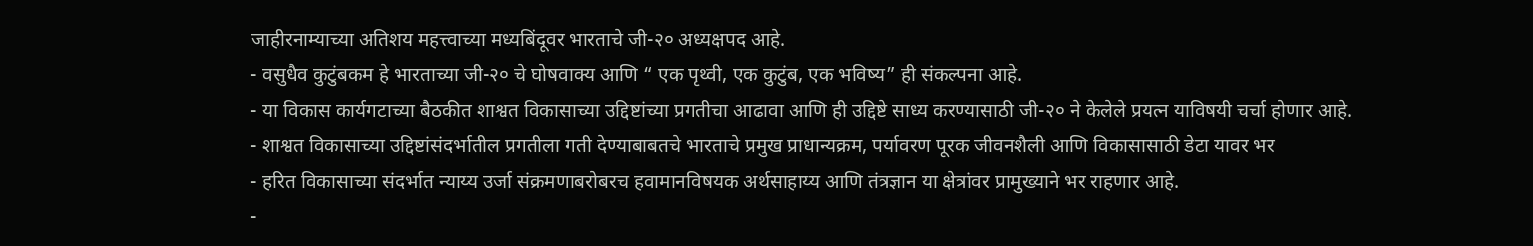जाहीरनाम्याच्या अतिशय महत्त्वाच्या मध्यबिंदूवर भारताचे जी-२० अध्यक्षपद आहे.
- वसुधैव कुटुंबकम हे भारताच्या जी-२० चे घोषवाक्य आणि “ एक पृथ्वी, एक कुटुंब, एक भविष्य” ही संकल्पना आहे.
- या विकास कार्यगटाच्या बैठकीत शाश्वत विकासाच्या उद्दिष्टांच्या प्रगतीचा आढावा आणि ही उद्दिष्टे साध्य करण्यासाठी जी-२० ने केलेले प्रयत्न याविषयी चर्चा होणार आहे.
- शाश्वत विकासाच्या उद्दिष्टांसंदर्भातील प्रगतीला गती देण्याबाबतचे भारताचे प्रमुख प्राधान्यक्रम, पर्यावरण पूरक जीवनशैली आणि विकासासाठी डेटा यावर भर
- हरित विकासाच्या संदर्भात न्याय्य उर्जा संक्रमणाबरोबरच हवामानविषयक अर्थसाहाय्य आणि तंत्रज्ञान या क्षेत्रांवर प्रामुख्याने भर राहणार आहे.
-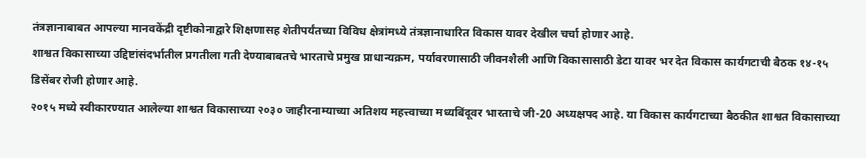तंत्रज्ञानाबाबत आपल्या मानवकेंद्री दृष्टीकोनाद्वारे शिक्षणासह शेतीपर्यंतच्या विविध क्षेत्रांमध्ये तंत्रज्ञानाधारित विकास यावर देखील चर्चा होणार आहे.
शाश्वत विकासाच्या उद्दिष्टांसंदर्भातील प्रगतीला गती देण्याबाबतचे भारताचे प्रमुख प्राधान्यक्रम, पर्यावरणासाठी जीवनशैली आणि विकासासाठी डेटा यावर भर देत विकास कार्यगटाची बैठक १४-१५ डिसेंबर रोजी होणार आहे.
२०१५ मध्ये स्वीकारण्यात आलेल्या शाश्वत विकासाच्या २०३० जाहीरनाम्याच्या अतिशय महत्त्वाच्या मध्यबिंदूवर भारताचे जी-20 अध्यक्षपद आहे. या विकास कार्यगटाच्या बैठकीत शाश्वत विकासाच्या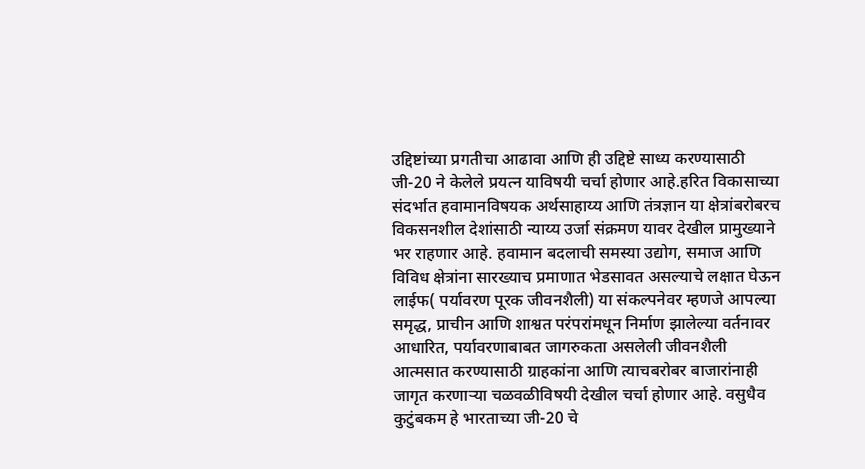उद्दिष्टांच्या प्रगतीचा आढावा आणि ही उद्दिष्टे साध्य करण्यासाठी जी-20 ने केलेले प्रयत्न याविषयी चर्चा होणार आहे.हरित विकासाच्या संदर्भात हवामानविषयक अर्थसाहाय्य आणि तंत्रज्ञान या क्षेत्रांबरोबरच विकसनशील देशांसाठी न्याय्य उर्जा संक्रमण यावर देखील प्रामुख्याने भर राहणार आहे. हवामान बदलाची समस्या उद्योग, समाज आणि विविध क्षेत्रांना सारख्याच प्रमाणात भेडसावत असल्याचे लक्षात घेऊन लाईफ( पर्यावरण पूरक जीवनशैली) या संकल्पनेवर म्हणजे आपल्या समृद्ध, प्राचीन आणि शाश्वत परंपरांमधून निर्माण झालेल्या वर्तनावर आधारित, पर्यावरणाबाबत जागरुकता असलेली जीवनशैली आत्मसात करण्यासाठी ग्राहकांना आणि त्याचबरोबर बाजारांनाही जागृत करणाऱ्या चळवळीविषयी देखील चर्चा होणार आहे. वसुधैव कुटुंबकम हे भारताच्या जी-20 चे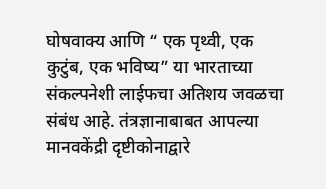घोषवाक्य आणि “ एक पृथ्वी, एक कुटुंब, एक भविष्य” या भारताच्या संकल्पनेशी लाईफचा अतिशय जवळचा संबंध आहे. तंत्रज्ञानाबाबत आपल्या मानवकेंद्री दृष्टीकोनाद्वारे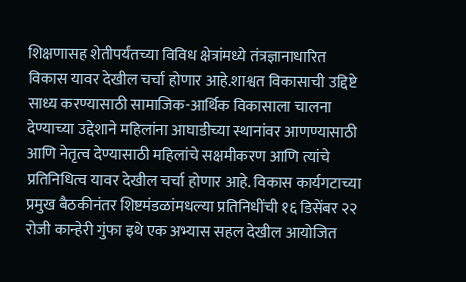शिक्षणासह शेतीपर्यंतच्या विविध क्षेत्रांमध्ये तंत्रज्ञानाधारित विकास यावर देखील चर्चा होणार आहे.शाश्वत विकासाची उद्दिष्टे साध्य करण्यासाठी सामाजिक-आर्थिक विकासाला चालना देण्याच्या उद्देशाने महिलांना आघाडीच्या स्थानांवर आणण्यासाठी आणि नेतृत्व देण्यासाठी महिलांचे सक्षमीकरण आणि त्यांचे प्रतिनिधित्व यावर देखील चर्चा होणार आहे. विकास कार्यगटाच्या प्रमुख बैठकीनंतर शिष्टमंडळांमधल्या प्रतिनिधींची १६ डिसेंबर २२ रोजी कान्हेरी गुंफा इथे एक अभ्यास सहल देखील आयोजित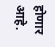होणार आहे.